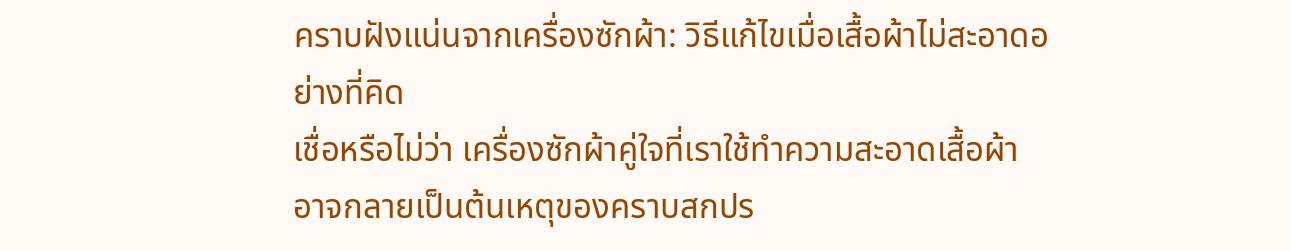คราบฝังแน่นจากเครื่องซักผ้า: วิธีแก้ไขเมื่อเสื้อผ้าไม่สะอาดอย่างที่คิด
เชื่อหรือไม่ว่า เครื่องซักผ้าคู่ใจที่เราใช้ทำความสะอาดเสื้อผ้า อาจกลายเป็นต้นเหตุของคราบสกปร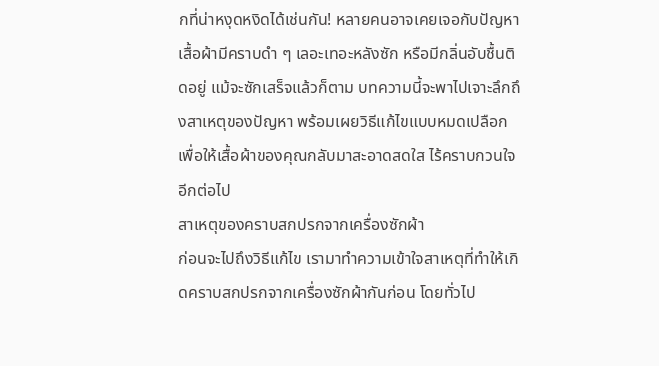กที่น่าหงุดหงิดได้เช่นกัน! หลายคนอาจเคยเจอกับปัญหาเสื้อผ้ามีคราบดำ ๆ เลอะเทอะหลังซัก หรือมีกลิ่นอับชื้นติดอยู่ แม้จะซักเสร็จแล้วก็ตาม บทความนี้จะพาไปเจาะลึกถึงสาเหตุของปัญหา พร้อมเผยวิธีแก้ไขแบบหมดเปลือก เพื่อให้เสื้อผ้าของคุณกลับมาสะอาดสดใส ไร้คราบกวนใจอีกต่อไป
สาเหตุของคราบสกปรกจากเครื่องซักผ้า
ก่อนจะไปถึงวิธีแก้ไข เรามาทำความเข้าใจสาเหตุที่ทำให้เกิดคราบสกปรกจากเครื่องซักผ้ากันก่อน โดยทั่วไป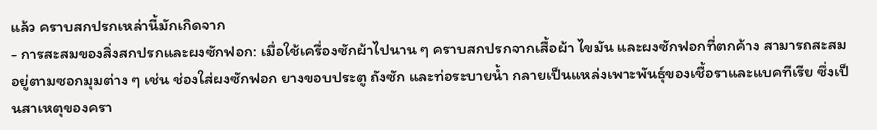แล้ว คราบสกปรกเหล่านี้มักเกิดจาก
- การสะสมของสิ่งสกปรกและผงซักฟอก: เมื่อใช้เครื่องซักผ้าไปนาน ๆ คราบสกปรกจากเสื้อผ้า ไขมัน และผงซักฟอกที่ตกค้าง สามารถสะสมอยู่ตามซอกมุมต่าง ๆ เช่น ช่องใส่ผงซักฟอก ยางขอบประตู ถังซัก และท่อระบายน้ำ กลายเป็นแหล่งเพาะพันธุ์ของเชื้อราและแบคทีเรีย ซึ่งเป็นสาเหตุของครา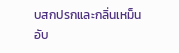บสกปรกและกลิ่นเหม็นอับ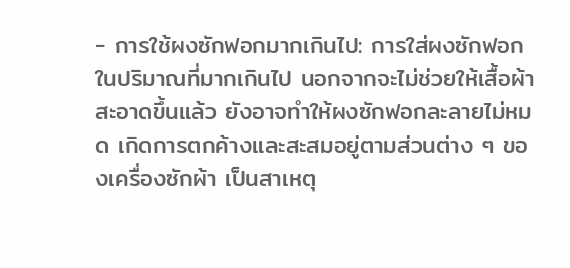- การใช้ผงซักฟอกมากเกินไป: การใส่ผงซักฟอกในปริมาณที่มากเกินไป นอกจากจะไม่ช่วยให้เสื้อผ้าสะอาดขึ้นแล้ว ยังอาจทำให้ผงซักฟอกละลายไม่หมด เกิดการตกค้างและสะสมอยู่ตามส่วนต่าง ๆ ของเครื่องซักผ้า เป็นสาเหตุ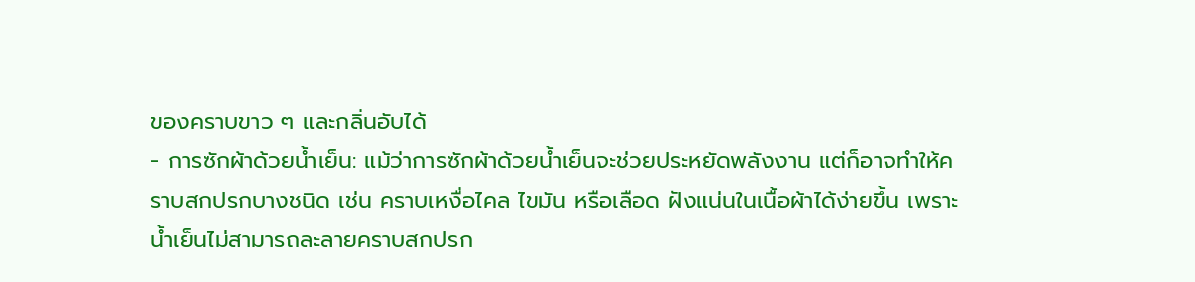ของคราบขาว ๆ และกลิ่นอับได้
- การซักผ้าด้วยน้ำเย็น: แม้ว่าการซักผ้าด้วยน้ำเย็นจะช่วยประหยัดพลังงาน แต่ก็อาจทำให้คราบสกปรกบางชนิด เช่น คราบเหงื่อไคล ไขมัน หรือเลือด ฝังแน่นในเนื้อผ้าได้ง่ายขึ้น เพราะน้ำเย็นไม่สามารถละลายคราบสกปรก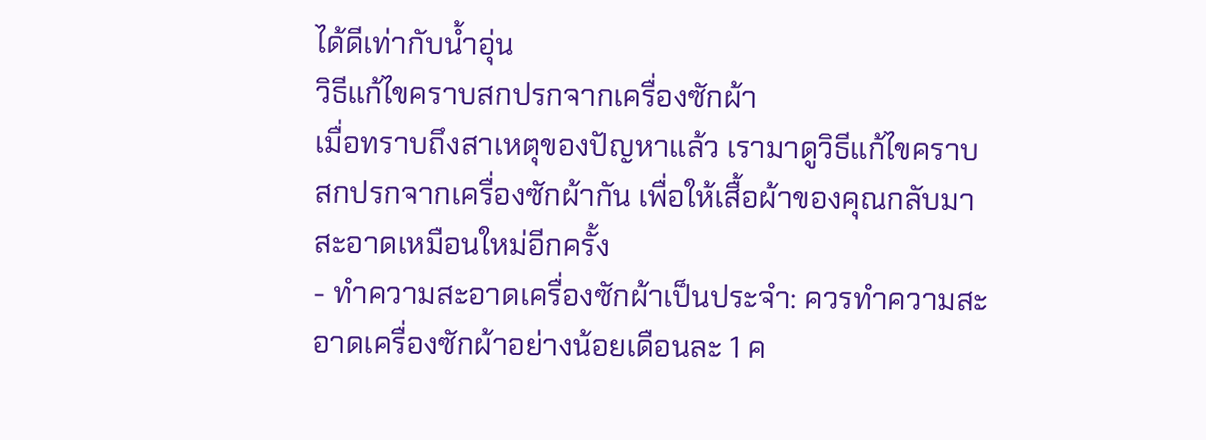ได้ดีเท่ากับน้ำอุ่น
วิธีแก้ไขคราบสกปรกจากเครื่องซักผ้า
เมื่อทราบถึงสาเหตุของปัญหาแล้ว เรามาดูวิธีแก้ไขคราบสกปรกจากเครื่องซักผ้ากัน เพื่อให้เสื้อผ้าของคุณกลับมาสะอาดเหมือนใหม่อีกครั้ง
- ทำความสะอาดเครื่องซักผ้าเป็นประจำ: ควรทำความสะอาดเครื่องซักผ้าอย่างน้อยเดือนละ 1 ค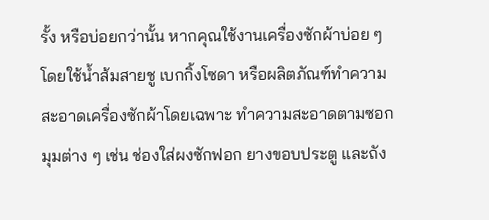รั้ง หรือบ่อยกว่านั้น หากคุณใช้งานเครื่องซักผ้าบ่อย ๆ โดยใช้น้ำส้มสายชู เบกกิ้งโซดา หรือผลิตภัณฑ์ทำความสะอาดเครื่องซักผ้าโดยเฉพาะ ทำความสะอาดตามซอกมุมต่าง ๆ เช่น ช่องใส่ผงซักฟอก ยางขอบประตู และถัง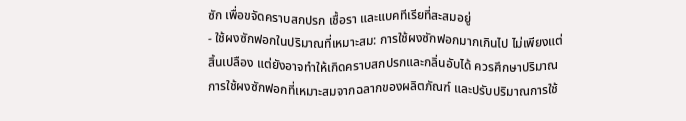ซัก เพื่อขจัดคราบสกปรก เชื้อรา และแบคทีเรียที่สะสมอยู่
- ใช้ผงซักฟอกในปริมาณที่เหมาะสม: การใช้ผงซักฟอกมากเกินไป ไม่เพียงแต่สิ้นเปลือง แต่ยังอาจทำให้เกิดคราบสกปรกและกลิ่นอับได้ ควรศึกษาปริมาณการใช้ผงซักฟอกที่เหมาะสมจากฉลากของผลิตภัณฑ์ และปรับปริมาณการใช้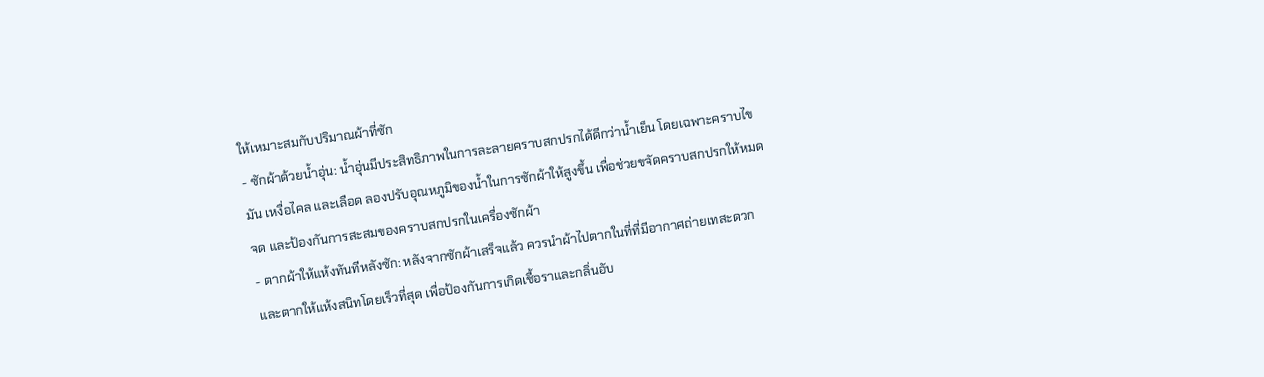ให้เหมาะสมกับปริมาณผ้าที่ซัก
- ซักผ้าด้วยน้ำอุ่น: น้ำอุ่นมีประสิทธิภาพในการละลายคราบสกปรกได้ดีกว่าน้ำเย็น โดยเฉพาะคราบไขมัน เหงื่อไคล และเลือด ลองปรับอุณหภูมิของน้ำในการซักผ้าให้สูงขึ้น เพื่อช่วยขจัดคราบสกปรกให้หมดจด และป้องกันการสะสมของคราบสกปรกในเครื่องซักผ้า
- ตากผ้าให้แห้งทันทีหลังซัก: หลังจากซักผ้าเสร็จแล้ว ควรนำผ้าไปตากในที่ที่มีอากาศถ่ายเทสะดวก และตากให้แห้งสนิทโดยเร็วที่สุด เพื่อป้องกันการเกิดเชื้อราและกลิ่นอับ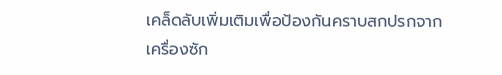เคล็ดลับเพิ่มเติมเพื่อป้องกันคราบสกปรกจากเครื่องซัก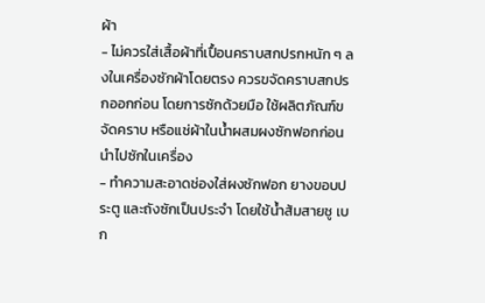ผ้า
- ไม่ควรใส่เสื้อผ้าที่เปื้อนคราบสกปรกหนัก ๆ ลงในเครื่องซักผ้าโดยตรง ควรขจัดคราบสกปรกออกก่อน โดยการซักด้วยมือ ใช้ผลิตภัณฑ์ขจัดคราบ หรือแช่ผ้าในน้ำผสมผงซักฟอกก่อนนำไปซักในเครื่อง
- ทำความสะอาดช่องใส่ผงซักฟอก ยางขอบประตู และถังซักเป็นประจำ โดยใช้น้ำส้มสายชู เบก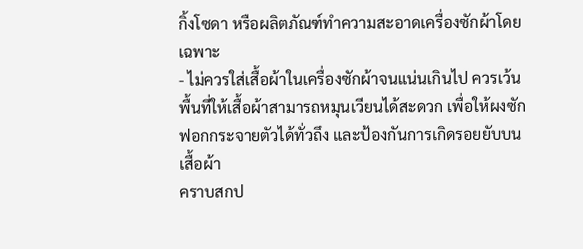กิ้งโซดา หรือผลิตภัณฑ์ทำความสะอาดเครื่องซักผ้าโดยเฉพาะ
- ไม่ควรใส่เสื้อผ้าในเครื่องซักผ้าจนแน่นเกินไป ควรเว้นพื้นที่ให้เสื้อผ้าสามารถหมุนเวียนได้สะดวก เพื่อให้ผงซักฟอกกระจายตัวได้ทั่วถึง และป้องกันการเกิดรอยยับบนเสื้อผ้า
คราบสกป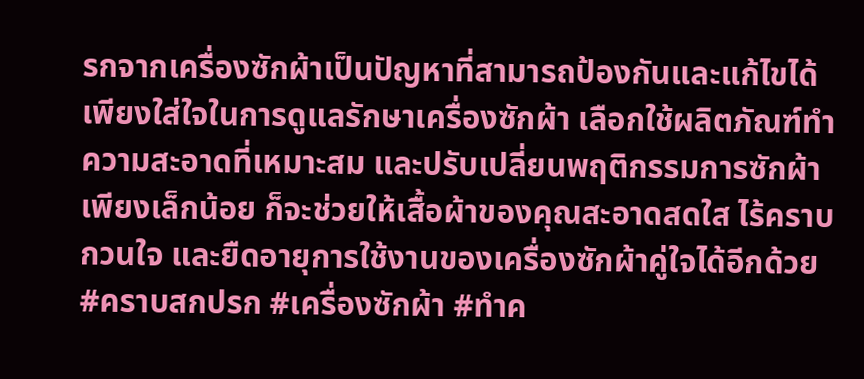รกจากเครื่องซักผ้าเป็นปัญหาที่สามารถป้องกันและแก้ไขได้ เพียงใส่ใจในการดูแลรักษาเครื่องซักผ้า เลือกใช้ผลิตภัณฑ์ทำความสะอาดที่เหมาะสม และปรับเปลี่ยนพฤติกรรมการซักผ้าเพียงเล็กน้อย ก็จะช่วยให้เสื้อผ้าของคุณสะอาดสดใส ไร้คราบกวนใจ และยืดอายุการใช้งานของเครื่องซักผ้าคู่ใจได้อีกด้วย
#คราบสกปรก #เครื่องซักผ้า #ทำค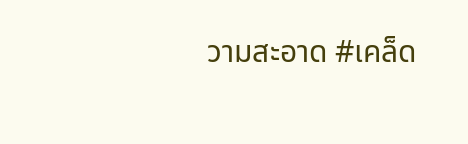วามสะอาด #เคล็ด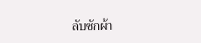ลับซักผ้า